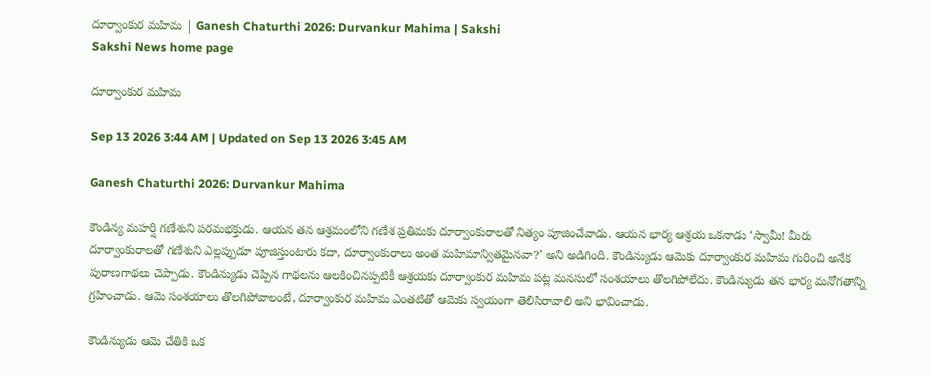దూర్వాంకుర మహిమ | Ganesh Chaturthi 2026: Durvankur Mahima | Sakshi
Sakshi News home page

దూర్వాంకుర మహిమ

Sep 13 2026 3:44 AM | Updated on Sep 13 2026 3:45 AM

Ganesh Chaturthi 2026: Durvankur Mahima

కౌండిన్య మహర్షి గణేశుని పరమభక్తుడు. ఆయన తన ఆశ్రమంలోని గణేశ ప్రతిమకు దూర్వాంకురాలతో నిత్యం పూజించేవాడు. ఆయన భార్య ఆశ్రయ ఒకనాడు ‘స్వామీ! మీరు దూర్వాంకురాలతో గణేశుని ఎల్లప్పుడూ పూజిస్తుంటారు కదా, దూర్వాంకురాలు అంత మహిమాన్వితమైనవా?’ అని అడిగింది. కౌండిన్యుడు ఆమెకు దూర్వాంకుర మహిమ గురించి అనేక పురాణగాథలు చెప్పాడు. కౌండిన్యుడు చెప్పిన గాథలను ఆలకించినప్పటికీ ఆశ్రయకు దూర్వాంకుర మహిమ పట్ల మనసులో సంశయాలు తొలగిపోలేదు. కౌండిన్యుడు తన భార్య మనోగతాన్ని గ్రహించాడు. ఆమె సంశయాలు తొలగిపోవాలంటే, దూర్వాంకుర మహిమ ఎంతటితో ఆమెకు స్వయంగా తెలిసిరావాలి అని భావించాడు.

కౌండిన్యుడు ఆమె చేతికి ఒక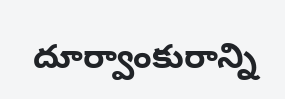దూర్వాంకురాన్ని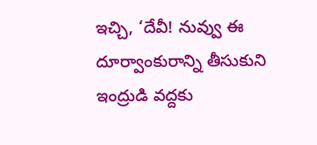ఇచ్చి, ‘దేవీ! నువ్వు ఈ దూర్వాంకురాన్ని తీసుకుని ఇంద్రుడి వద్దకు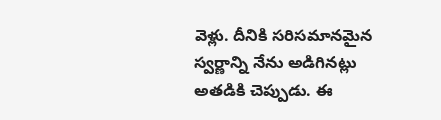వెళ్లు. దీనికి సరిసమానమైన స్వర్ణాన్ని నేను అడిగినట్లు అతడికి చెప్పుడు. ఈ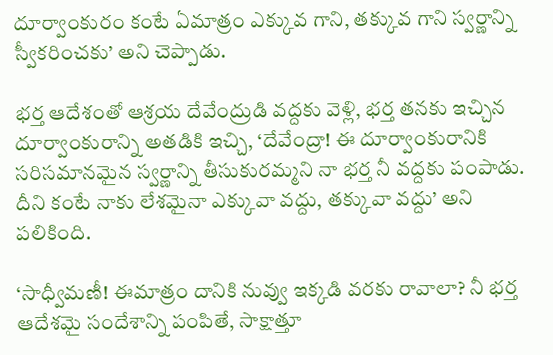దూర్వాంకురం కంటే ఏమాత్రం ఎక్కువ గాని, తక్కువ గాని స్వర్ణాన్ని స్వీకరించకు’ అని చెప్పాడు.

భర్త ఆదేశంతో ఆశ్రయ దేవేంద్రుడి వద్దకు వెళ్లి, భర్త తనకు ఇచ్చిన దూర్వాంకురాన్ని అతడికి ఇచ్చి, ‘దేవేంద్రా! ఈ దూర్వాంకురానికి సరిసమానమైన స్వర్ణాన్ని తీసుకురమ్మని నా భర్త నీ వద్దకు పంపాడు. దీని కంటే నాకు లేశమైనా ఎక్కువా వద్దు, తక్కువా వద్దు’ అని పలికింది.

‘సాధ్వీమణీ! ఈమాత్రం దానికి నువ్వు ఇక్కడి వరకు రావాలా? నీ భర్త ఆదేశమై సందేశాన్ని పంపితే, సాక్షాత్తూ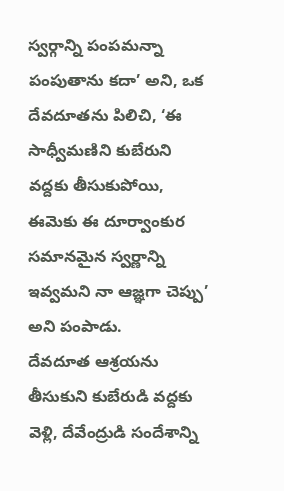స్వర్గాన్ని పంపమన్నా పంపుతాను కదా’ అని, ఒక దేవదూతను పిలిచి, ‘ఈ సాధ్వీమణిని కుబేరుని వద్దకు తీసుకుపోయి, ఈమెకు ఈ దూర్వాంకుర సమానమైన స్వర్ణాన్ని ఇవ్వమని నా ఆజ్ఞగా చెప్పు’ అని పంపాడు.
దేవదూత ఆశ్రయను తీసుకుని కుబేరుడి వద్దకు వెళ్లి, దేవేంద్రుడి సందేశాన్ని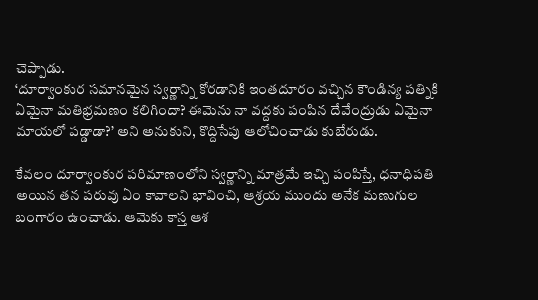చెప్పాడు.
‘దూర్వాంకుర సమానమైన స్వర్ణాన్ని కోరడానికి ఇంతదూరం వచ్చిన కౌండిన్య పత్నికి ఏమైనా మతిభ్రమణం కలిగిందా? ఈమెను నా వద్దకు పంపిన దేవేంద్రుడు ఏమైనా మాయలో పడ్డాడా?’ అని అనుకుని, కొద్దిసేపు ఆలోచించాడు కుబేరుడు.

కేవలం దూర్వాంకుర పరిమాణంలోని స్వర్ణాన్ని మాత్రమే ఇచ్చి పంపిస్తే, ధనాధిపతి అయిన తన పరువు ఏం కావాలని భావించి, ఆశ్రయ ముందు అనేక మణుగుల బంగారం ఉంచాడు. ఆమెకు కాస్త ఆశ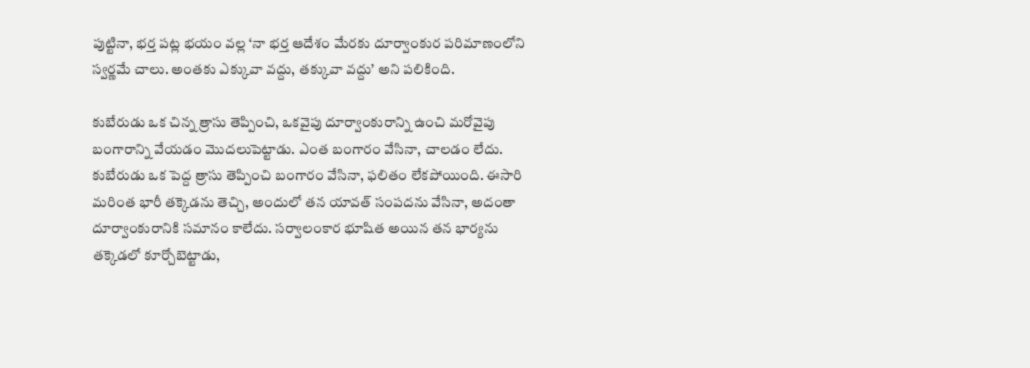పుట్టినా, భర్త పట్ల భయం వల్ల ‘నా భర్త ఆదేశం మేరకు దూర్వాంకుర పరిమాణంలోని స్వర్ణమే చాలు. అంతకు ఎక్కువా వద్దు, తక్కువా వద్దు’ అని పలికింది.

కుబేరుడు ఒక చిన్న త్రాసు తెప్పించి, ఒకవైపు దూర్వాంకురాన్ని ఉంచి మరోవైపు బంగారాన్ని వేయడం మొదలుపెట్టాడు. ఎంత బంగారం వేసినా, చాలడం లేదు. కుబేరుడు ఒక పెద్ద త్రాసు తెప్పించి బంగారం వేసినా, ఫలితం లేకపోయింది. ఈసారి మరింత భారీ తక్కెడను తెచ్చి, అందులో తన యావత్‌ సంపదను వేసినా, అదంతా దూర్వాంకురానికి సమానం కాలేదు. సర్వాలంకార భూషిత అయిన తన భార్యను తక్కెడలో కూర్చోబెట్టాడు,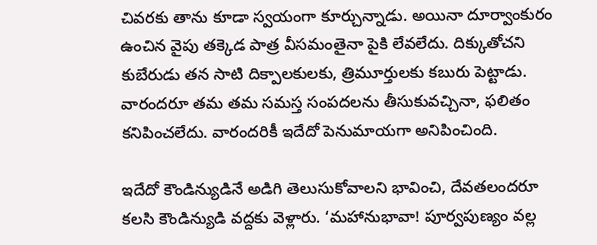చివరకు తాను కూడా స్వయంగా కూర్చున్నాడు. అయినా దూర్వాంకురం ఉంచిన వైపు తక్కెడ పాత్ర వీసమంతైనా పైకి లేవలేదు. దిక్కుతోచని కుబేరుడు తన సాటి దిక్పాలకులకు, త్రిమూర్తులకు కబురు పెట్టాడు. వారందరూ తమ తమ సమస్త సంపదలను తీసుకువచ్చినా, ఫలితం కనిపించలేదు. వారందరికీ ఇదేదో పెనుమాయగా అనిపించింది.

ఇదేదో కౌండిన్యుడినే అడిగి తెలుసుకోవాలని భావించి, దేవతలందరూ కలసి కౌండిన్యుడి వద్దకు వెళ్లారు. ‘మహానుభావా! పూర్వపుణ్యం వల్ల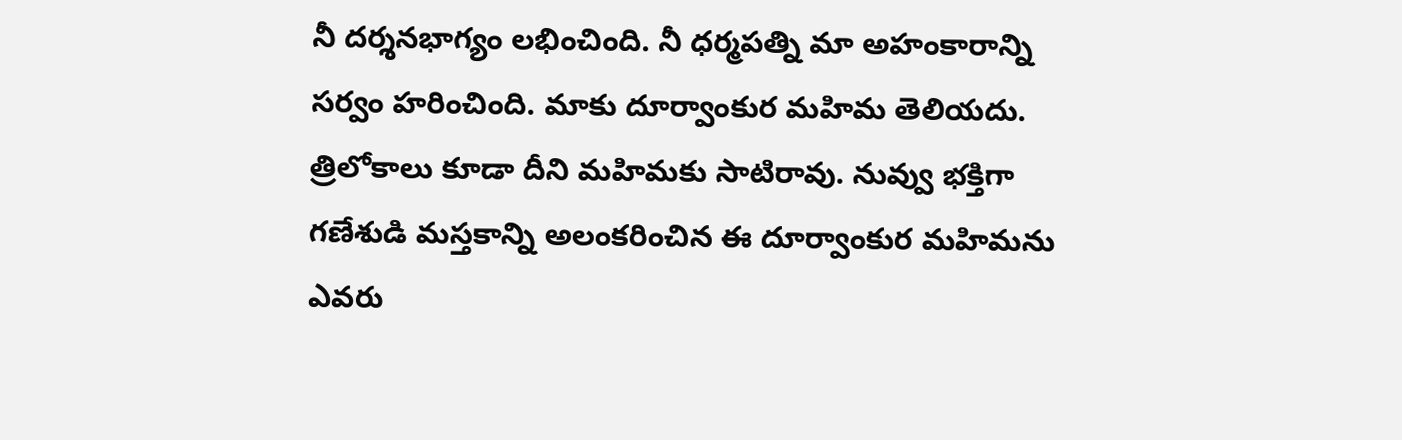నీ దర్శనభాగ్యం లభించింది. నీ ధర్మపత్ని మా అహంకారాన్ని సర్వం హరించింది. మాకు దూర్వాంకుర మహిమ తెలియదు. త్రిలోకాలు కూడా దీని మహిమకు సాటిరావు. నువ్వు భక్తిగా గణేశుడి మస్తకాన్ని అలంకరించిన ఈ దూర్వాంకుర మహిమను ఎవరు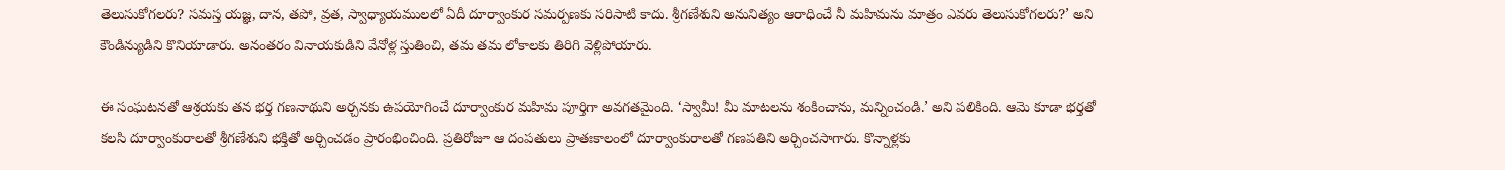తెలుసుకోగలరు? సమస్త యజ్ఞ, దాన, తపో, వ్రత, స్వాధ్యాయములలో ఏదీ దూర్వాంకుర సమర్పణకు సరిసాటి కాదు. శ్రీగణేశుని అనునిత్యం ఆరాధించే నీ మహిమను మాత్రం ఎవరు తెలుసుకోగలరు?’ అని కౌండిన్యుడిని కొనియాడారు. అనంతరం వినాయకుడిని వేనోళ్ల స్తుతించి, తమ తమ లోకాలకు తిరిగి వెళ్లిపోయారు.

ఈ సంఘటనతో ఆశ్రయకు తన భర్త గణనాథుని అర్చనకు ఉపయోగించే దూర్వాంకుర మహిమ పూర్తిగా అవగతమైంది. ‘స్వామీ! మీ మాటలను శంకించాను, మన్నించండి.’ అని పలికింది. ఆమె కూడా భర్తతో కలసి దూర్వాంకురాలతో శ్రీగణేశుని భక్తితో అర్చించడం ప్రారంభించింది. ప్రతిరోజూ ఆ దంపతులు ప్రాతఃకాలంలో దూర్వాంకురాలతో గణపతిని అర్చించసాగారు. కొన్నాళ్లకు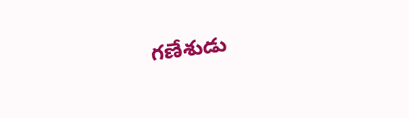గణేశుడు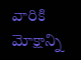వారికి మోక్షాన్ని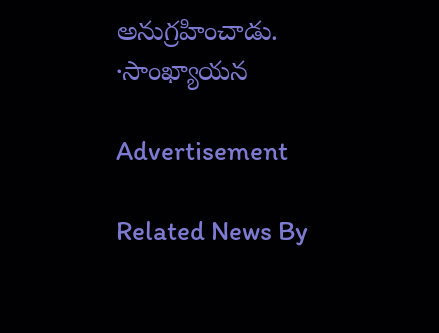అనుగ్రహించాడు.
∙సాంఖ్యాయన

Advertisement

Related News By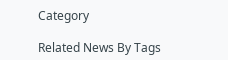Category

Related News By Tags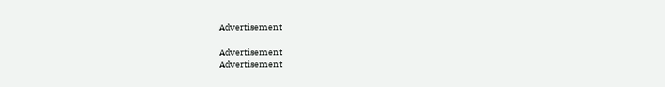Advertisement

Advertisement
Advertisement